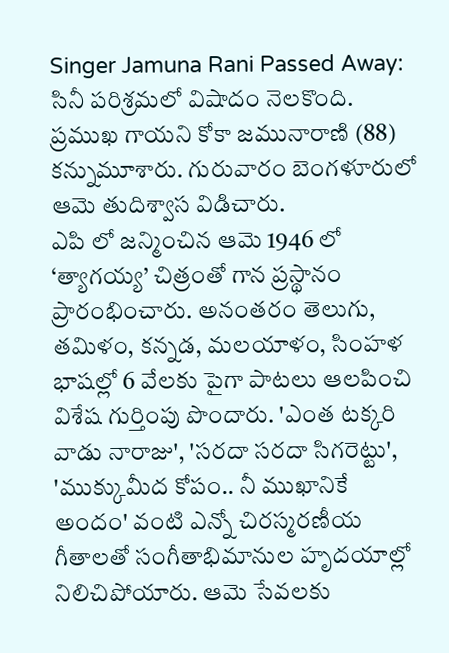Singer Jamuna Rani Passed Away: సినీ పరిశ్రమలో విషాదం నెలకొంది. ప్రముఖ గాయని కోకా జమునారాణి (88) కన్నుమూశారు. గురువారం బెంగళూరులో ఆమె తుదిశ్వాస విడిచారు.
ఎపి లో జన్మించిన ఆమె 1946 లో ‘త్యాగయ్య’ చిత్రంతో గాన ప్రస్థానం ప్రారంభించారు. అనంతరం తెలుగు, తమిళం, కన్నడ, మలయాళం, సింహళ భాషల్లో 6 వేలకు పైగా పాటలు ఆలపించి విశేష గుర్తింపు పొందారు. 'ఎంత టక్కరి వాడు నారాజు', 'సరదా సరదా సిగరెట్టు', 'ముక్కుమీద కోపం.. నీ ముఖానికే అందం' వంటి ఎన్నో చిరస్మరణీయ గీతాలతో సంగీతాభిమానుల హృదయాల్లో నిలిచిపోయారు. ఆమె సేవలకు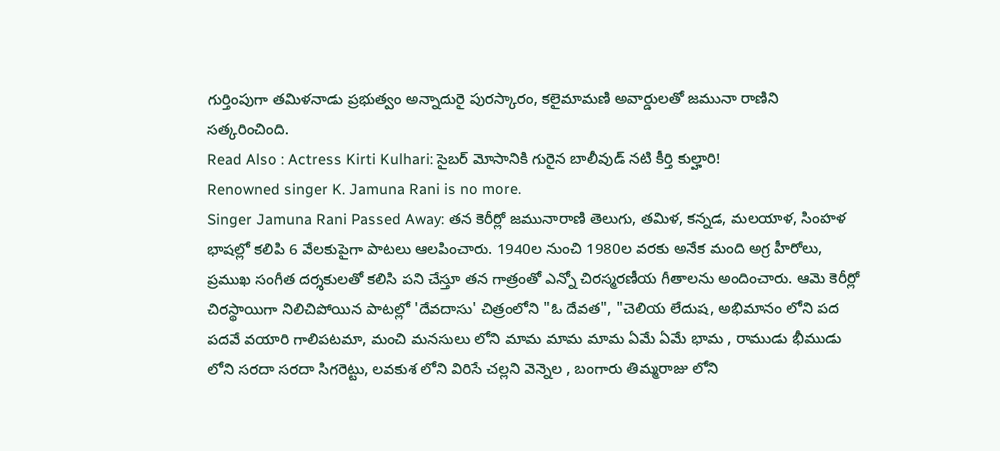గుర్తింపుగా తమిళనాడు ప్రభుత్వం అన్నాదురై పురస్కారం, కలైమామణి అవార్డులతో జమునా రాణిని సత్కరించింది.
Read Also : Actress Kirti Kulhari: సైబర్ మోసానికి గురైన బాలీవుడ్ నటి కీర్తి కుల్హారి!
Renowned singer K. Jamuna Rani is no more.
Singer Jamuna Rani Passed Away: తన కెరీర్లో జమునారాణి తెలుగు, తమిళ, కన్నడ, మలయాళ, సింహళ భాషల్లో కలిపి 6 వేలకుపైగా పాటలు ఆలపించారు. 1940ల నుంచి 1980ల వరకు అనేక మంది అగ్ర హీరోలు, ప్రముఖ సంగీత దర్శకులతో కలిసి పని చేస్తూ తన గాత్రంతో ఎన్నో చిరస్మరణీయ గీతాలను అందించారు. ఆమె కెరీర్లో చిరస్థాయిగా నిలిచిపోయిన పాటల్లో 'దేవదాసు' చిత్రంలోని "ఓ దేవత", "చెలియ లేదుష, అభిమానం లోని పద పదవే వయారి గాలిపటమా, మంచి మనసులు లోని మామ మామ మామ ఏమే ఏమే భామ , రాముడు భీముడు లోని సరదా సరదా సిగరెట్టు, లవకుశ లోని విరిసే చల్లని వెన్నెల , బంగారు తిమ్మరాజు లోని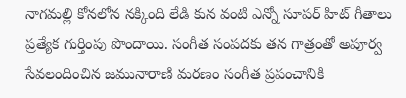నాగమల్లి కోనలోన నక్కింది లేడి కున వంటి ఎన్నో సూపర్ హిట్ గీతాలు ప్రత్యేక గుర్తింపు పొందాయి. సంగీత సంపదకు తన గాత్రంతో అపూర్వ సేవలందించిన జమునారాణి మరణం సంగీత ప్రపంచానికి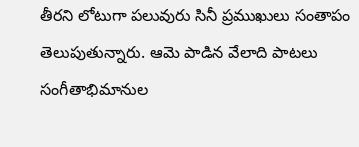తీరని లోటుగా పలువురు సినీ ప్రముఖులు సంతాపం తెలుపుతున్నారు. ఆమె పాడిన వేలాది పాటలు సంగీతాభిమానుల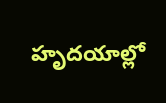హృదయాల్లో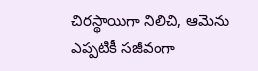చిరస్థాయిగా నిలిచి, ఆమెను ఎప్పటికీ సజీవంగా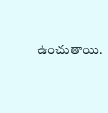ఉంచుతాయి.